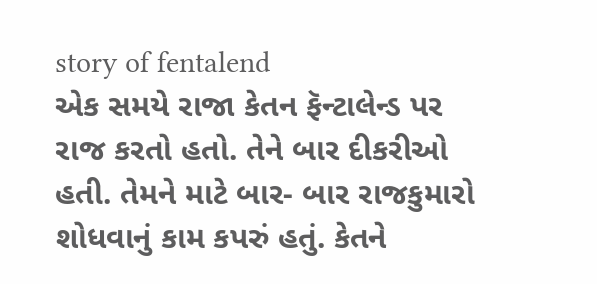story of fentalend
એક સમયે રાજા કેતન ફૅન્ટાલેન્ડ પર રાજ કરતો હતો. તેને બાર દીકરીઓ હતી. તેમને માટે બાર- બાર રાજકુમારો શોધવાનું કામ કપરું હતું. કેતને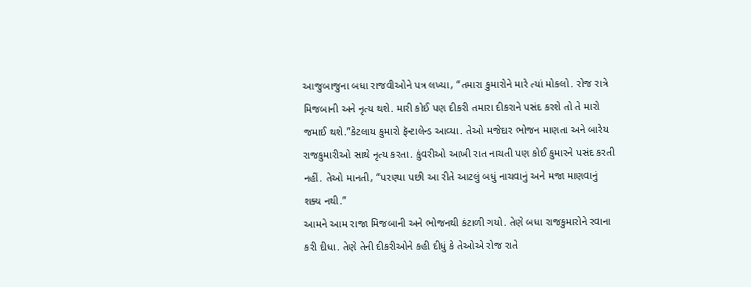આજુબાજુના બધા રાજવીઓને પત્ર લખ્યા, “તમારા કુમારોને મારે ત્યાં મોકલો. રોજ રાત્રે મિજબાની અને નૃત્ય થશે. મારી કોઈ પણ દીકરી તમારા દીકરાને પસંદ કરશે તો તે મારો જમાઈ થશે.”કેટલાય કુમારો ફૅન્ટાલેન્ડ આવ્યા. તેઓ મજેદાર ભોજન માણતા અને બારેય રાજકુમારીઓ સાથે નૃત્ય કરતા. કુંવરીઓ આખી રાત નાચતી પણ કોઈ કુમારને પસંદ કરતી નહીં. તેઓ માનતી, “પરણ્યા પછી આ રીતે આટલું બધું નાચવાનું અને મજા માણવાનું શક્ય નથી.”
આમને આમ રાજા મિજબાની અને ભોજનથી કંટાળી ગયો. તેણે બધા રાજકુમારોને રવાના કરી દીધા. તેણે તેની દીકરીઓને કહી દીધું કે તેઓએ રોજ રાતે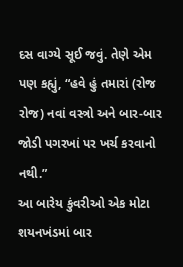દસ વાગ્યે સૂઈ જવું. તેણે એમ પણ કહ્યું, “હવે હું તમારાં (રોજ રોજ) નવાં વસ્ત્રો અને બાર-બાર જોડી પગરખાં પર ખર્ચ કરવાનો નથી.”
આ બારેય કુંવરીઓ એક મોટા શયનખંડમાં બાર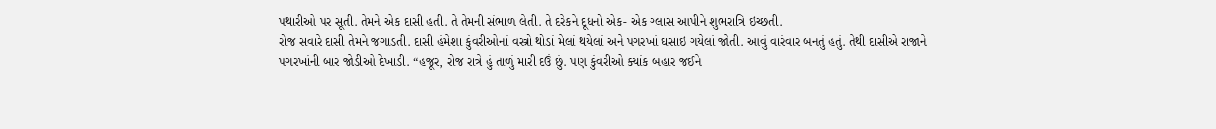પથારીઓ પર સૂતી. તેમને એક દાસી હતી. તે તેમની સંભાળ લેતી. તે દરેકને દૂધનો એક- એક ગ્લાસ આપીને શુભરાત્રિ ઇચ્છતી.
રોજ સવારે દાસી તેમને જગાડતી. દાસી હંમેશા કુંવરીઓનાં વસ્ત્રો થોડાં મેલાં થયેલાં અને પગરખાં ઘસાઇ ગયેલાં જોતી. આવું વારંવાર બનતું હતું. તેથી દાસીએ રાજાને પગરખાંની બાર જોડીઓ દેખાડી. “હજૂર, રોજ રાત્રે હું તાળું મારી દઉં છું. પણ કુંવરીઓ ક્યાંક બહાર જઈને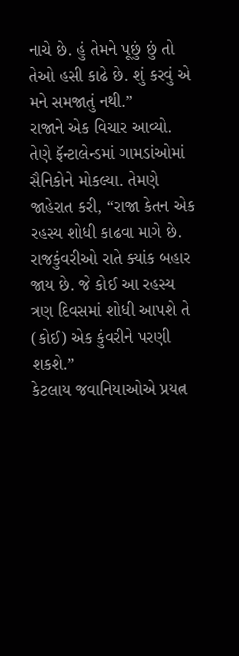નાચે છે. હું તેમને પૂછું છું તો તેઓ હસી કાઢે છે. શું કરવું એ મને સમજાતું નથી.”
રાજાને એક વિચાર આવ્યો. તેણે ફૅન્ટાલેન્ડમાં ગામડાંઓમાં સૈનિકોને મોકલ્યા. તેમણે જાહેરાત કરી, “રાજા કેતન એક રહસ્ય શોધી કાઢવા માગે છે. રાજકુંવરીઓ રાતે ક્યાંક બહાર જાય છે. જે કોઈ આ રહસ્ય ત્રણ દિવસમાં શોધી આપશે તે (કોઈ) એક કુંવરીને પરણી શકશે.”
કેટલાય જવાનિયાઓએ પ્રયત્ન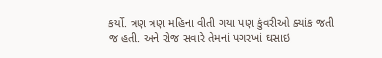કર્યો. ત્રણ ત્રણ મહિના વીતી ગયા પણ કુંવરીઓ ક્યાંક જતી જ હતી. અને રોજ સવારે તેમનાં પગરખાં ઘસાઇ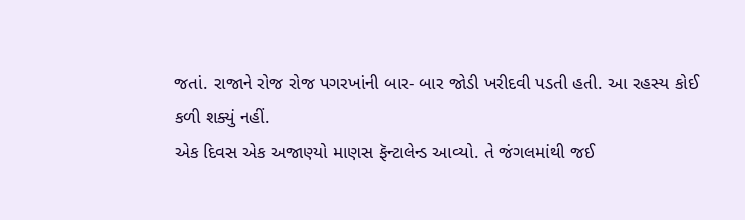જતાં. રાજાને રોજ રોજ પગરખાંની બાર- બાર જોડી ખરીદવી પડતી હતી. આ રહસ્ય કોઈ કળી શક્યું નહીં.
એક દિવસ એક અજાણ્યો માણસ ફૅન્ટાલેન્ડ આવ્યો. તે જંગલમાંથી જઈ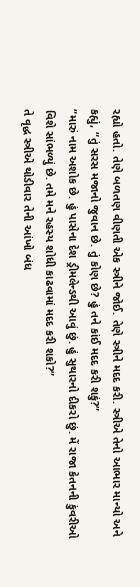રહ્યો હતો. તેણે બળતણ વીણતી એક સ્ત્રીને જોઈ. તેણે સ્ત્રીને મદદ કરી. સ્ત્રીએ તેનો આભાર માન્યો અને કહ્યું, “તું સરસ મજાનો જુવાન છે. તું કોણ છે? હું તને કાંઈ મદદ કરી શકું?”
“મારું નામ અશોક છે. હું પાસેના દેશ ડ્રીમલેન્ડથી આવું છું. હું સુથારનો દીકરો છું. મેં રાજા કેતનની કુંવરીઓ વિશે સાંભળ્યું છે. તમે મને રહસ્ય શોધી કાઢવામાં મદદ કરી શકો?”
તે વૃદ્ધ સ્ત્રીએ થોડીવાર તેની આંખો બંધ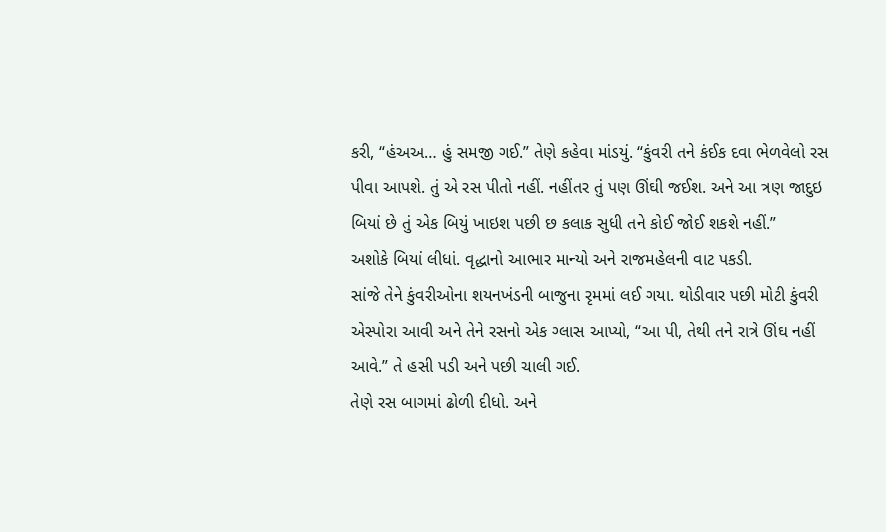કરી, “હંઅઅ… હું સમજી ગઈ.” તેણે કહેવા માંડયું. “કુંવરી તને કંઈક દવા ભેળવેલો રસ પીવા આપશે. તું એ રસ પીતો નહીં. નહીંતર તું પણ ઊંઘી જઈશ. અને આ ત્રણ જાદુઇ બિયાં છે તું એક બિયું ખાઇશ પછી છ કલાક સુધી તને કોઈ જોઈ શકશે નહીં.”
અશોકે બિયાં લીધાં. વૃદ્ધાનો આભાર માન્યો અને રાજમહેલની વાટ પકડી.
સાંજે તેને કુંવરીઓના શયનખંડની બાજુના રૃમમાં લઈ ગયા. થોડીવાર પછી મોટી કુંવરી એસ્પોરા આવી અને તેને રસનો એક ગ્લાસ આપ્યો, “આ પી, તેથી તને રાત્રે ઊંઘ નહીં આવે.” તે હસી પડી અને પછી ચાલી ગઈ.
તેણે રસ બાગમાં ઢોળી દીધો. અને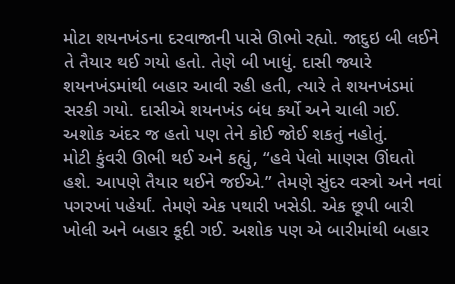મોટા શયનખંડના દરવાજાની પાસે ઊભો રહ્યો. જાદુઇ બી લઈને તે તૈયાર થઈ ગયો હતો. તેણે બી ખાધું. દાસી જ્યારે શયનખંડમાંથી બહાર આવી રહી હતી, ત્યારે તે શયનખંડમાં સરકી ગયો. દાસીએ શયનખંડ બંધ કર્યો અને ચાલી ગઈ. અશોક અંદર જ હતો પણ તેને કોઈ જોઈ શકતું નહોતું.
મોટી કુંવરી ઊભી થઈ અને કહ્યું, “હવે પેલો માણસ ઊંઘતો હશે. આપણે તૈયાર થઈને જઈએ.” તેમણે સુંદર વસ્ત્રો અને નવાં પગરખાં પહેર્યાં. તેમણે એક પથારી ખસેડી. એક છૂપી બારી ખોલી અને બહાર કૂદી ગઈ. અશોક પણ એ બારીમાંથી બહાર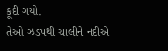કૂદી ગયો.
તેઓ ઝડપથી ચાલીને નદીએ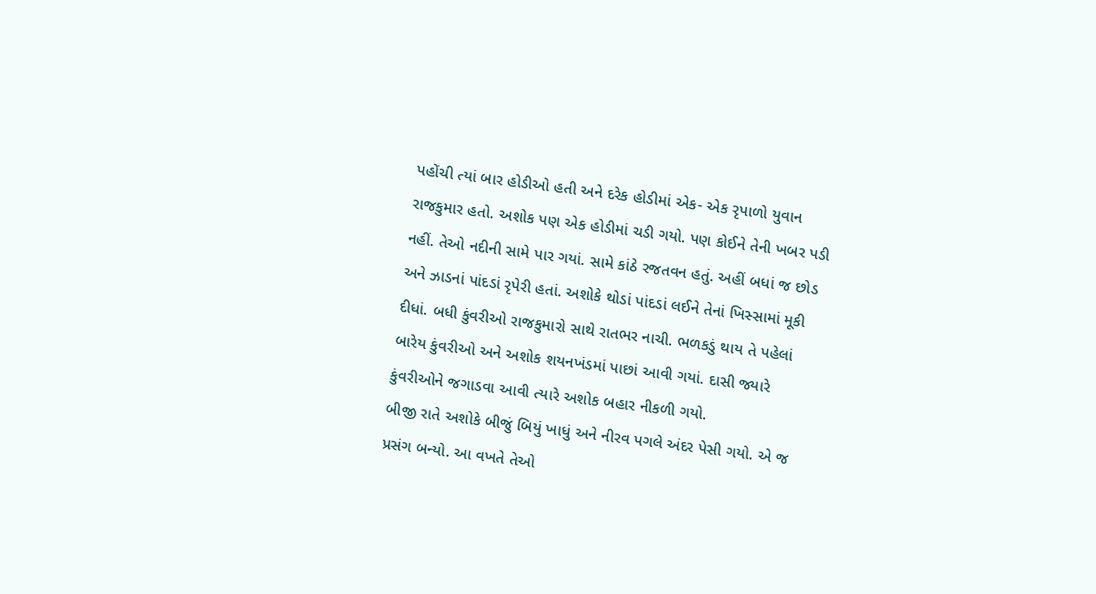પહોંચી ત્યાં બાર હોડીઓ હતી અને દરેક હોડીમાં એક- એક રૃપાળો યુવાન રાજકુમાર હતો. અશોક પણ એક હોડીમાં ચડી ગયો. પણ કોઈને તેની ખબર પડી નહીં. તેઓ નદીની સામે પાર ગયાં. સામે કાંઠે રજતવન હતું. અહીં બધાં જ છોડ અને ઝાડનાં પાંદડાં રૃપેરી હતાં. અશોકે થોડાં પાંદડાં લઈને તેનાં ખિસ્સામાં મૂકી દીધાં. બધી કુંવરીઓ રાજકુમારો સાથે રાતભર નાચી. ભળકડું થાય તે પહેલાં બારેય કુંવરીઓ અને અશોક શયનખંડમાં પાછાં આવી ગયાં. દાસી જ્યારે કુંવરીઓને જગાડવા આવી ત્યારે અશોક બહાર નીકળી ગયો.
બીજી રાતે અશોકે બીજું બિયું ખાધું અને નીરવ પગલે અંદર પેસી ગયો. એ જ પ્રસંગ બન્યો. આ વખતે તેઓ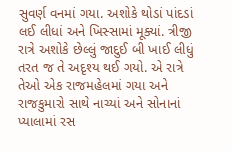સુવર્ણ વનમાં ગયા. અશોકે થોડાં પાંદડાં લઈ લીધાં અને ખિસ્સામાં મૂક્યાં. ત્રીજી રાત્રે અશોકે છેલ્લું જાદુઈ બી ખાઈ લીધું તરત જ તે અદૃશ્ય થઈ ગયો. એ રાત્રે તેઓ એક રાજમહેલમાં ગયા અને રાજકુમારો સાથે નાચ્યાં અને સોનાનાં પ્યાલામાં રસ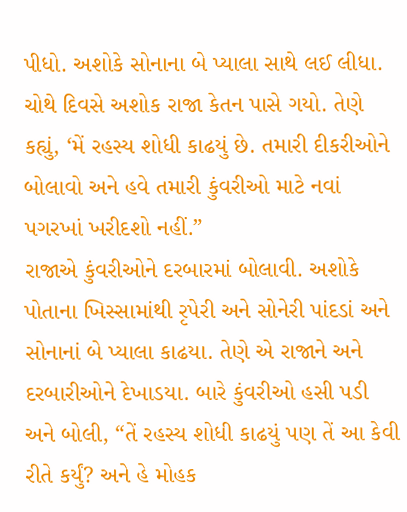પીધો. અશોકે સોનાના બે પ્યાલા સાથે લઈ લીધા.
ચોથે દિવસે અશોક રાજા કેતન પાસે ગયો. તેણે કહ્યું, ‘મેં રહસ્ય શોધી કાઢયું છે. તમારી દીકરીઓને બોલાવો અને હવે તમારી કુંવરીઓ માટે નવાં પગરખાં ખરીદશો નહીં.”
રાજાએ કુંવરીઓને દરબારમાં બોલાવી. અશોકે પોતાના ખિસ્સામાંથી રૃપેરી અને સોનેરી પાંદડાં અને સોનાનાં બે પ્યાલા કાઢયા. તેણે એ રાજાને અને દરબારીઓને દેખાડયા. બારે કુંવરીઓ હસી પડી અને બોલી, “તેં રહસ્ય શોધી કાઢયું પણ તેં આ કેવી રીતે કર્યું? અને હે મોહક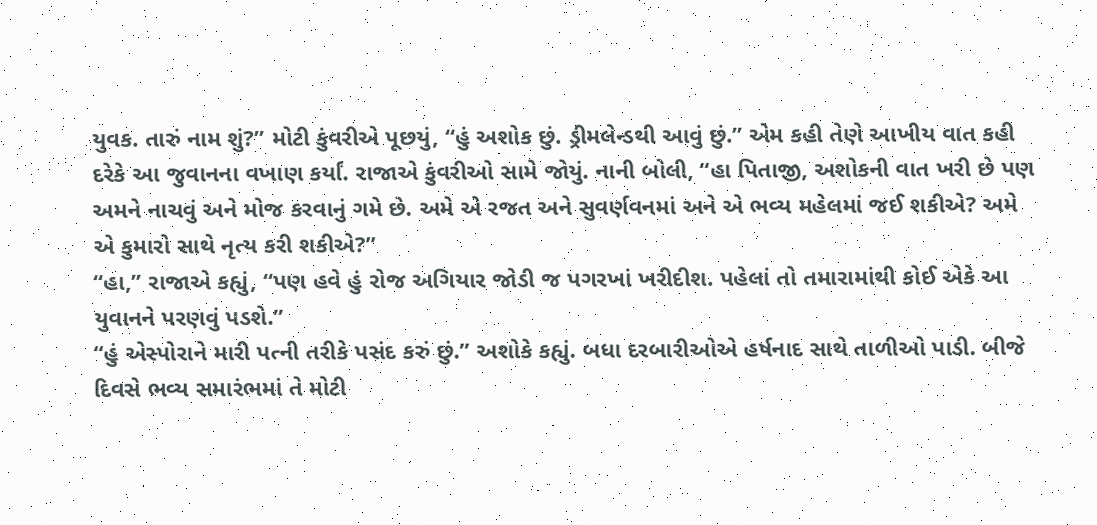યુવક. તારું નામ શું?” મોટી કુંવરીએ પૂછયું, “હું અશોક છું. ડ્રીમલેન્ડથી આવું છું.” એમ કહી તેણે આખીય વાત કહી દરેકે આ જુવાનના વખાણ કર્યાં. રાજાએ કુંવરીઓ સામે જોયું. નાની બોલી, “હા પિતાજી, અશોકની વાત ખરી છે પણ અમને નાચવું અને મોજ કરવાનું ગમે છે. અમે એ રજત અને સુવર્ણવનમાં અને એ ભવ્ય મહેલમાં જઈ શકીએ? અમે એ કુમારો સાથે નૃત્ય કરી શકીએ?”
“હા,” રાજાએ કહ્યું, “પણ હવે હું રોજ અગિયાર જોડી જ પગરખાં ખરીદીશ. પહેલાં તો તમારામાંથી કોઈ એકે આ યુવાનને પરણવું પડશે.”
“હું એસ્પોરાને મારી પત્ની તરીકે પસંદ કરું છું.” અશોકે કહ્યું. બધા દરબારીઓએ હર્ષનાદ સાથે તાળીઓ પાડી. બીજે દિવસે ભવ્ય સમારંભમાં તે મોટી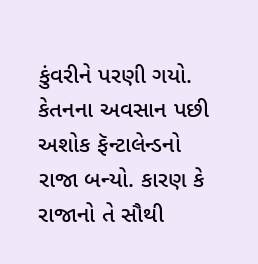કુંવરીને પરણી ગયો.
કેતનના અવસાન પછી અશોક ફૅન્ટાલેન્ડનો રાજા બન્યો. કારણ કે રાજાનો તે સૌથી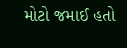મોટો જમાઈ હતો